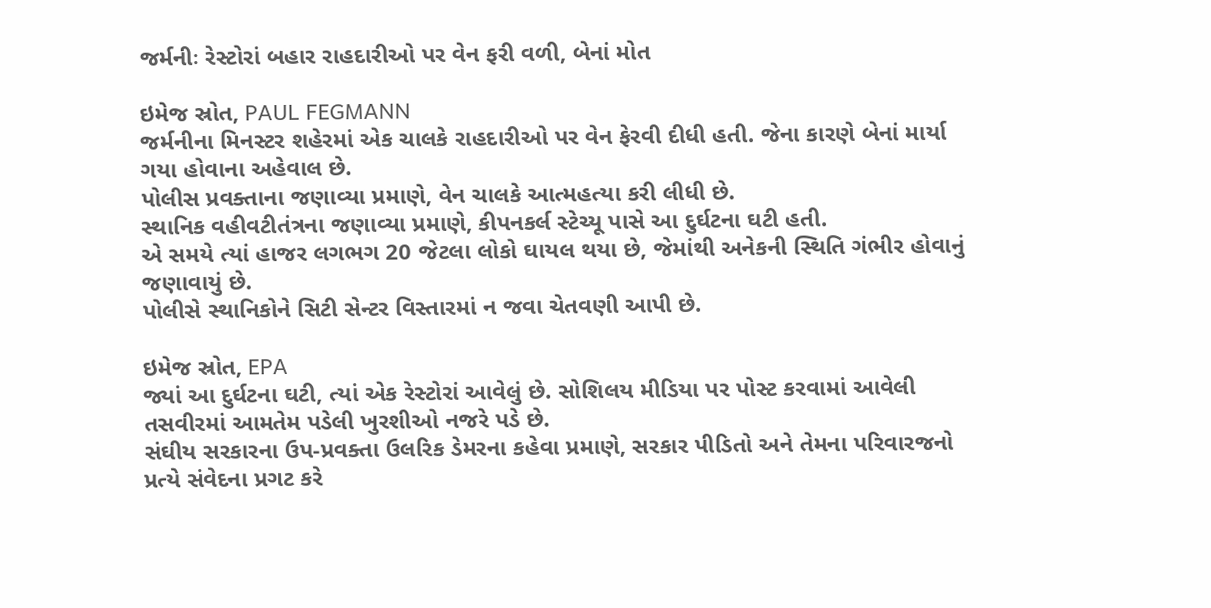જર્મનીઃ રેસ્ટોરાં બહાર રાહદારીઓ પર વેન ફરી વળી, બેનાં મોત

ઇમેજ સ્રોત, PAUL FEGMANN
જર્મનીના મિનસ્ટર શહેરમાં એક ચાલકે રાહદારીઓ પર વેન ફેરવી દીધી હતી. જેના કારણે બેનાં માર્યા ગયા હોવાના અહેવાલ છે.
પોલીસ પ્રવક્તાના જણાવ્યા પ્રમાણે, વેન ચાલકે આત્મહત્યા કરી લીધી છે.
સ્થાનિક વહીવટીતંત્રના જણાવ્યા પ્રમાણે, કીપનકર્લ સ્ટેચ્યૂ પાસે આ દુર્ઘટના ઘટી હતી.
એ સમયે ત્યાં હાજર લગભગ 20 જેટલા લોકો ઘાયલ થયા છે, જેમાંથી અનેકની સ્થિતિ ગંભીર હોવાનું જણાવાયું છે.
પોલીસે સ્થાનિકોને સિટી સેન્ટર વિસ્તારમાં ન જવા ચેતવણી આપી છે.

ઇમેજ સ્રોત, EPA
જ્યાં આ દુર્ઘટના ઘટી, ત્યાં એક રેસ્ટોરાં આવેલું છે. સોશિલય મીડિયા પર પોસ્ટ કરવામાં આવેલી તસવીરમાં આમતેમ પડેલી ખુરશીઓ નજરે પડે છે.
સંઘીય સરકારના ઉપ-પ્રવક્તા ઉલરિક ડેમરના કહેવા પ્રમાણે, સરકાર પીડિતો અને તેમના પરિવારજનો પ્રત્યે સંવેદના પ્રગટ કરે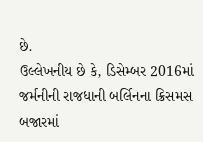છે.
ઉલ્લેખનીય છે કે, ડિસેમ્બર 2016માં જર્મનીની રાજધાની બર્લિનના ક્રિસમસ બજારમાં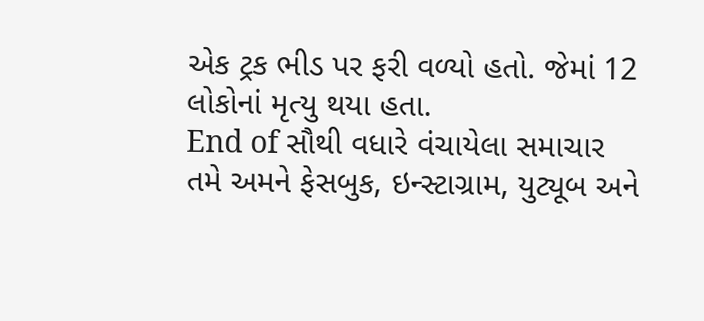એક ટ્રક ભીડ પર ફરી વળ્યો હતો. જેમાં 12 લોકોનાં મૃત્યુ થયા હતા.
End of સૌથી વધારે વંચાયેલા સમાચાર
તમે અમને ફેસબુક, ઇન્સ્ટાગ્રામ, યુટ્યૂબ અને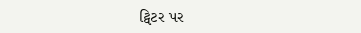ટ્વિટર પર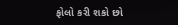ફોલો કરી શકો છો